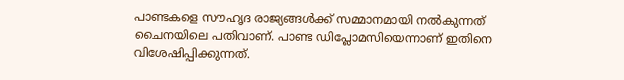പാണ്ടകളെ സൗഹൃദ രാജ്യങ്ങള്‍ക്ക് സമ്മാനമായി നല്‍കുന്നത് ചൈനയിലെ പതിവാണ്. പാണ്ട ഡിപ്ലോമസിയെന്നാണ് ഇതിനെ വിശേഷിപ്പിക്കുന്നത്.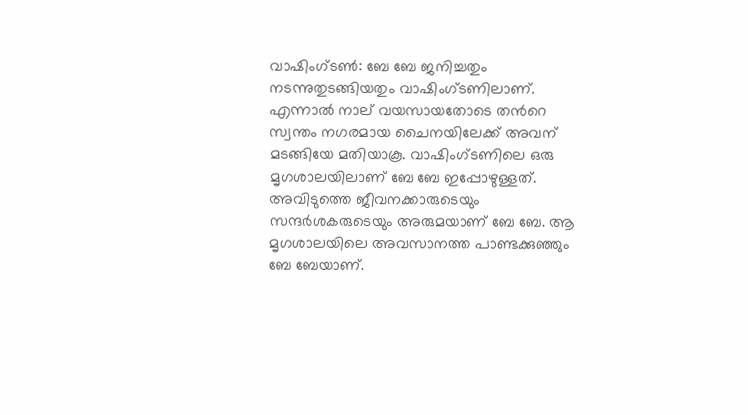വാഷിംഗ്ടണ്‍: ബേ ബേ ജനിച്ചതും നടന്നുതുടങ്ങിയതും വാഷിംഗ്ടണിലാണ്. എന്നാല്‍ നാല് വയസായതോടെ തന്‍റെ സ്വന്തം നഗരമായ ചൈനയിലേക്ക് അവന് മടങ്ങിയേ മതിയാകൂ. വാഷിംഗ്ടണിലെ ഒരു മൃഗശാലയിലാണ് ബേ ബേ ഇപ്പോഴുള്ളത്. അവിടുത്തെ ജീവനക്കാരുടെയും സന്ദര്‍ശകരുടെയും അരുമയാണ് ബേ ബേ. ആ മൃഗശാലയിലെ അവസാനത്ത പാണ്ടക്കുഞ്ഞും ബേ ബേയാണ്.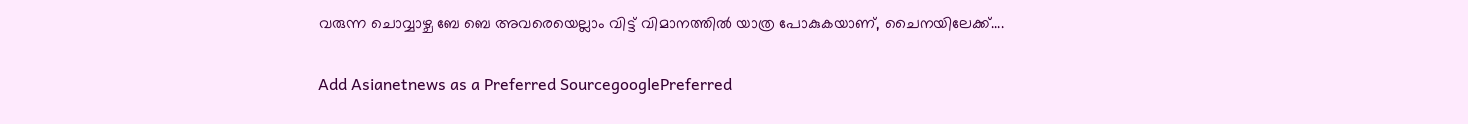വരുന്ന ചൊവ്വാഴ്ച ബേ ബെ അവരെയെല്ലാം വിട്ട് വിമാനത്തില്‍ യാത്ര പോകുകയാണ്, ചൈനയിലേക്ക്....

Add Asianetnews as a Preferred SourcegooglePreferred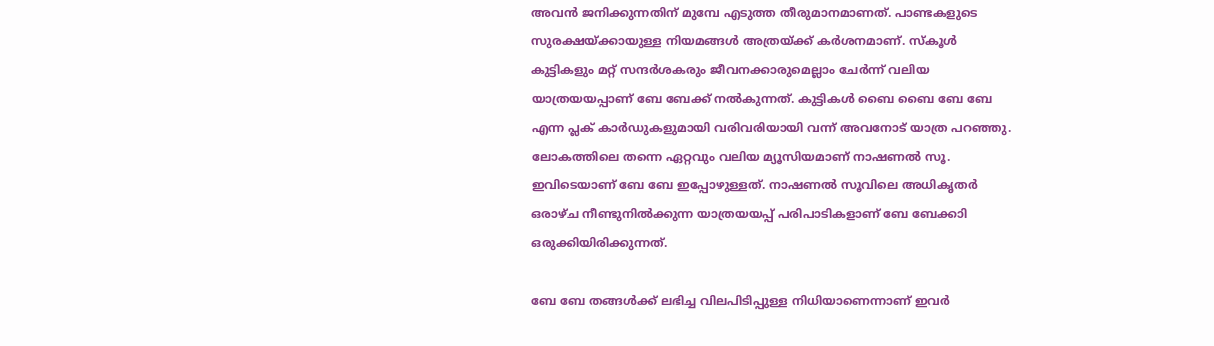അവന്‍ ജനിക്കുന്നതിന് മുമ്പേ എടുത്ത തീരുമാനമാണത്. പാണ്ടകളുടെ സുരക്ഷയ്ക്കായുള്ള നിയമങ്ങള്‍ അത്രയ്ക്ക് കര്‍ശനമാണ്. സ്കൂള്‍ കുട്ടികളും മറ്റ് സന്ദര്‍ശകരും ജീവനക്കാരുമെല്ലാം ചേര്‍ന്ന് വലിയ യാത്രയയപ്പാണ് ബേ ബേക്ക് നല്‍കുന്നത്. കുട്ടികള്‍ ബൈ ബൈ ബേ ബേ എന്ന പ്ലക് കാര്‍ഡുകളുമായി വരിവരിയായി വന്ന് അവനോട് യാത്ര പറഞ്ഞു. ലോകത്തിലെ തന്നെ ഏറ്റവും വലിയ മ്യൂസിയമാണ് നാഷണല്‍ സൂ. ഇവിടെയാണ് ബേ ബേ ഇപ്പോഴുള്ളത്. നാഷണല്‍ സൂവിലെ അധികൃതര്‍ ഒരാഴ്ച നീണ്ടുനില്‍ക്കുന്ന യാത്രയയപ്പ് പരിപാടികളാണ് ബേ ബേക്കാി ഒരുക്കിയിരിക്കുന്നത്.

ബേ ബേ തങ്ങള്‍ക്ക് ലഭിച്ച വിലപിടിപ്പുള്ള നിധിയാണെന്നാണ് ഇവര്‍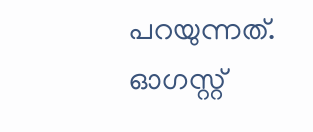പറയുന്നത്. ഓഗസ്റ്റ്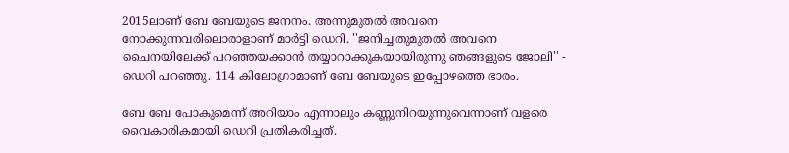2015ലാണ് ബേ ബേയുടെ ജനനം. അന്നുമുതല്‍ അവനെ നോക്കുന്നവരിലൊരാളാണ് മാര്‍ട്ടി ഡെറി. ''ജനിച്ചതുമുതല്‍ അവനെ ചൈനയിലേക്ക് പറഞ്ഞയക്കാന്‍ തയ്യാറാക്കുകയായിരുന്നു ഞങ്ങളുടെ ജോലി'' - ഡെറി പറഞ്ഞു. 114 കിലോഗ്രാമാണ് ബേ ബേയുടെ ഇപ്പോഴത്തെ ഭാരം.

ബേ ബേ പോകുമെന്ന് അറിയാം എന്നാലും കണ്ണുനിറയുന്നുവെന്നാണ് വളരെ വൈകാരികമായി ഡെറി പ്രതികരിച്ചത്.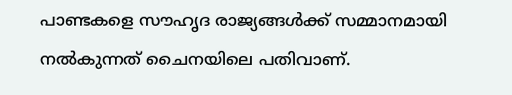പാണ്ടകളെ സൗഹൃദ രാജ്യങ്ങള്‍ക്ക് സമ്മാനമായി നല്‍കുന്നത് ചൈനയിലെ പതിവാണ്.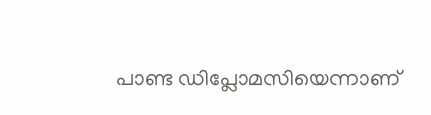പാണ്ട ഡിപ്ലോമസിയെന്നാണ്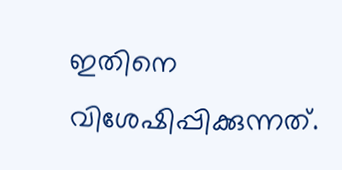ഇതിനെ വിശേഷിപ്പിക്കുന്നത്.